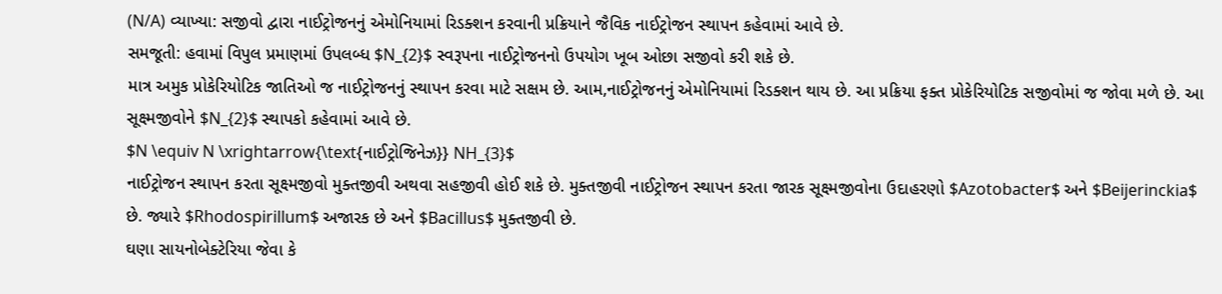(N/A) વ્યાખ્યા: સજીવો દ્વારા નાઈટ્રોજનનું એમોનિયામાં રિડક્શન કરવાની પ્રક્રિયાને જૈવિક નાઈટ્રોજન સ્થાપન કહેવામાં આવે છે.
સમજૂતી: હવામાં વિપુલ પ્રમાણમાં ઉપલબ્ધ $N_{2}$ સ્વરૂપના નાઈટ્રોજનનો ઉપયોગ ખૂબ ઓછા સજીવો કરી શકે છે.
માત્ર અમુક પ્રોકેરિયોટિક જાતિઓ જ નાઈટ્રોજનનું સ્થાપન કરવા માટે સક્ષમ છે. આમ,નાઈટ્રોજનનું એમોનિયામાં રિડક્શન થાય છે. આ પ્રક્રિયા ફક્ત પ્રોકેરિયોટિક સજીવોમાં જ જોવા મળે છે. આ સૂક્ષ્મજીવોને $N_{2}$ સ્થાપકો કહેવામાં આવે છે.
$N \equiv N \xrightarrow{\text{નાઈટ્રોજિનેઝ}} NH_{3}$
નાઈટ્રોજન સ્થાપન કરતા સૂક્ષ્મજીવો મુક્તજીવી અથવા સહજીવી હોઈ શકે છે. મુક્તજીવી નાઈટ્રોજન સ્થાપન કરતા જારક સૂક્ષ્મજીવોના ઉદાહરણો $Azotobacter$ અને $Beijerinckia$ છે. જ્યારે $Rhodospirillum$ અજારક છે અને $Bacillus$ મુક્તજીવી છે.
ઘણા સાયનોબેક્ટેરિયા જેવા કે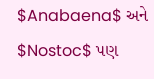$Anabaena$ અને $Nostoc$ પણ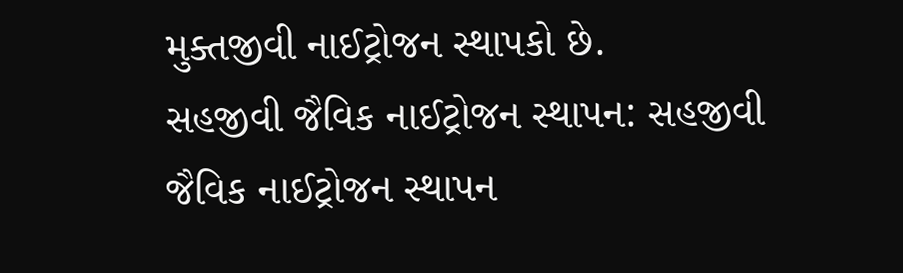મુક્તજીવી નાઈટ્રોજન સ્થાપકો છે.
સહજીવી જૈવિક નાઈટ્રોજન સ્થાપન: સહજીવી જૈવિક નાઈટ્રોજન સ્થાપન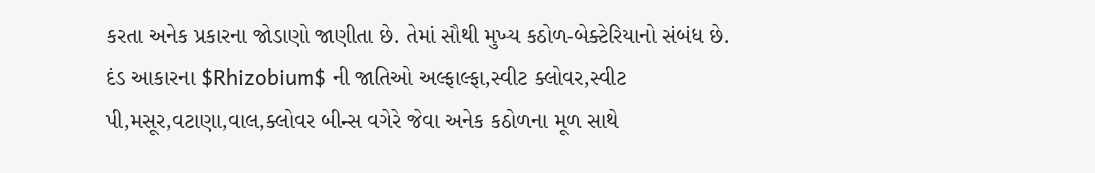કરતા અનેક પ્રકારના જોડાણો જાણીતા છે. તેમાં સૌથી મુખ્ય કઠોળ-બેક્ટેરિયાનો સંબંધ છે.
દંડ આકારના $Rhizobium$ ની જાતિઓ અલ્ફાલ્ફા,સ્વીટ ક્લોવર,સ્વીટ પી,મસૂર,વટાણા,વાલ,ક્લોવર બીન્સ વગેરે જેવા અનેક કઠોળના મૂળ સાથે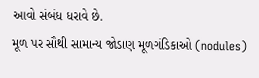આવો સંબંધ ધરાવે છે.
મૂળ પર સૌથી સામાન્ય જોડાણ મૂળગંડિકાઓ (nodules)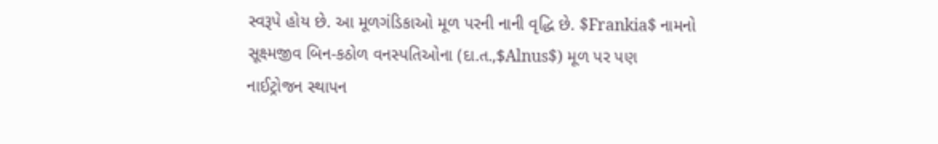સ્વરૂપે હોય છે. આ મૂળગંડિકાઓ મૂળ પરની નાની વૃદ્ધિ છે. $Frankia$ નામનો સૂક્ષ્મજીવ બિન-કઠોળ વનસ્પતિઓના (દા.ત.,$Alnus$) મૂળ પર પણ નાઈટ્રોજન સ્થાપન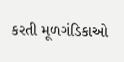કરતી મૂળગંડિકાઓ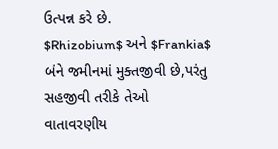ઉત્પન્ન કરે છે.
$Rhizobium$ અને $Frankia$ બંને જમીનમાં મુક્તજીવી છે,પરંતુ સહજીવી તરીકે તેઓ વાતાવરણીય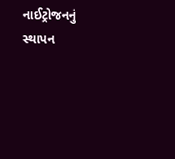નાઈટ્રોજનનું સ્થાપન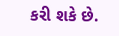કરી શકે છે.